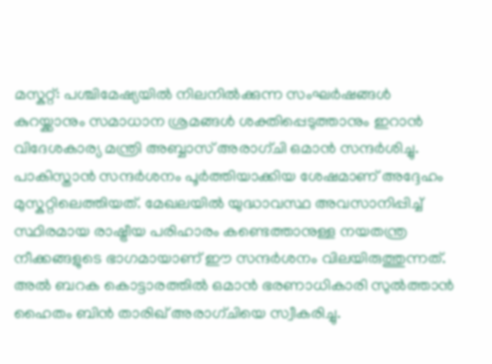മസ്കറ്റ്: പശ്ചിമേഷ്യയിൽ നിലനിൽക്കുന്ന സംഘർഷങ്ങൾ കുറയ്ക്കാനും സമാധാന ശ്രമങ്ങൾ ശക്തിപ്പെടുത്താനും ഇറാൻ വിദേശകാര്യ മന്ത്രി അബ്ബാസ് അരാഗ്ചി ഒമാൻ സന്ദർശിച്ചു. പാകിസ്താൻ സന്ദർശനം പൂർത്തിയാക്കിയ ശേഷമാണ് അദ്ദേഹം മുസ്കറ്റിലെത്തിയത്. മേഖലയിൽ യുദ്ധാവസ്ഥ അവസാനിപ്പിച്ച് സ്ഥിരമായ രാഷ്ട്രീയ പരിഹാരം കണ്ടെത്താനുള്ള നയതന്ത്ര നീക്കങ്ങളുടെ ഭാഗമായാണ് ഈ സന്ദർശനം വിലയിരുത്തുന്നത്.
അൽ ബറക കൊട്ടാരത്തിൽ ഒമാൻ ഭരണാധികാരി സുൽത്താൻ ഹൈതം ബിൻ താരിഖ് അരാഗ്ചിയെ സ്വീകരിച്ചു.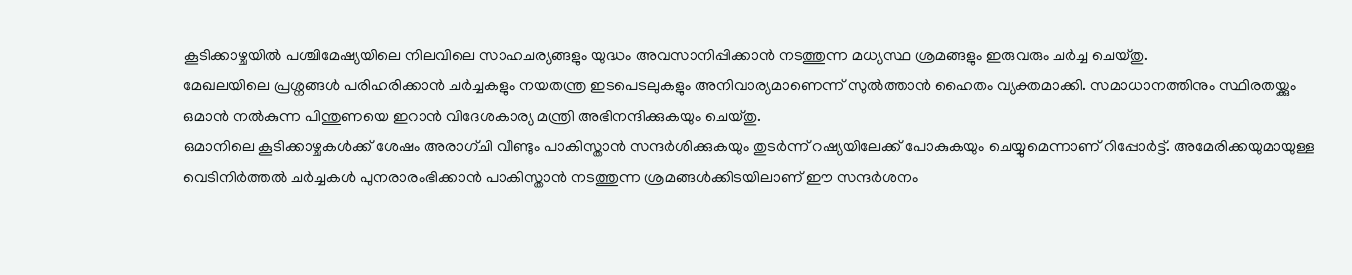കൂടിക്കാഴ്ചയിൽ പശ്ചിമേഷ്യയിലെ നിലവിലെ സാഹചര്യങ്ങളും യുദ്ധം അവസാനിപ്പിക്കാൻ നടത്തുന്ന മധ്യസ്ഥ ശ്രമങ്ങളും ഇരുവരും ചർച്ച ചെയ്തു.
മേഖലയിലെ പ്രശ്നങ്ങൾ പരിഹരിക്കാൻ ചർച്ചകളും നയതന്ത്ര ഇടപെടലുകളും അനിവാര്യമാണെന്ന് സുൽത്താൻ ഹൈതം വ്യക്തമാക്കി. സമാധാനത്തിനും സ്ഥിരതയ്ക്കും ഒമാൻ നൽകുന്ന പിന്തുണയെ ഇറാൻ വിദേശകാര്യ മന്ത്രി അഭിനന്ദിക്കുകയും ചെയ്തു.
ഒമാനിലെ കൂടിക്കാഴ്ചകൾക്ക് ശേഷം അരാഗ്ചി വീണ്ടും പാകിസ്താൻ സന്ദർശിക്കുകയും തുടർന്ന് റഷ്യയിലേക്ക് പോകുകയും ചെയ്യുമെന്നാണ് റിപ്പോർട്ട്. അമേരിക്കയുമായുള്ള വെടിനിർത്തൽ ചർച്ചകൾ പുനരാരംഭിക്കാൻ പാകിസ്താൻ നടത്തുന്ന ശ്രമങ്ങൾക്കിടയിലാണ് ഈ സന്ദർശനം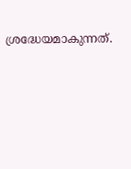ശ്രദ്ധേയമാകുന്നത്.